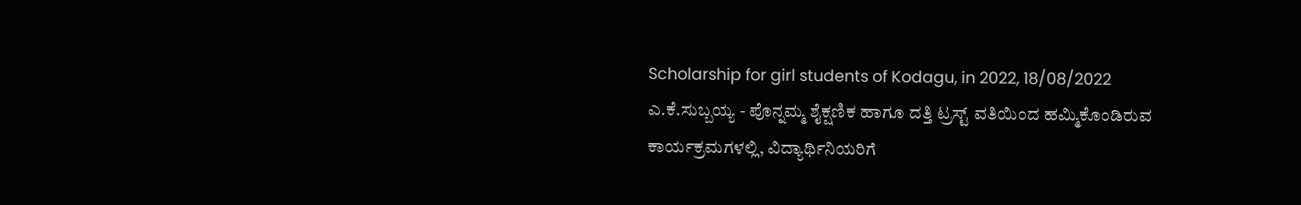Scholarship for girl students of Kodagu, in 2022, 18/08/2022
ಎ.ಕೆ.ಸುಬ್ಬಯ್ಯ - ಪೊನ್ನಮ್ಮ ಶೈಕ್ಷಣಿಕ ಹಾಗೂ ದತ್ತಿ ಟ್ರಸ್ಟ್ ವತಿಯಿಂದ ಹಮ್ಮಿಕೊಂಡಿರುವ ಕಾರ್ಯಕ್ರಮಗಳಲ್ಲಿ, ವಿದ್ಯಾರ್ಥಿನಿಯರಿಗೆ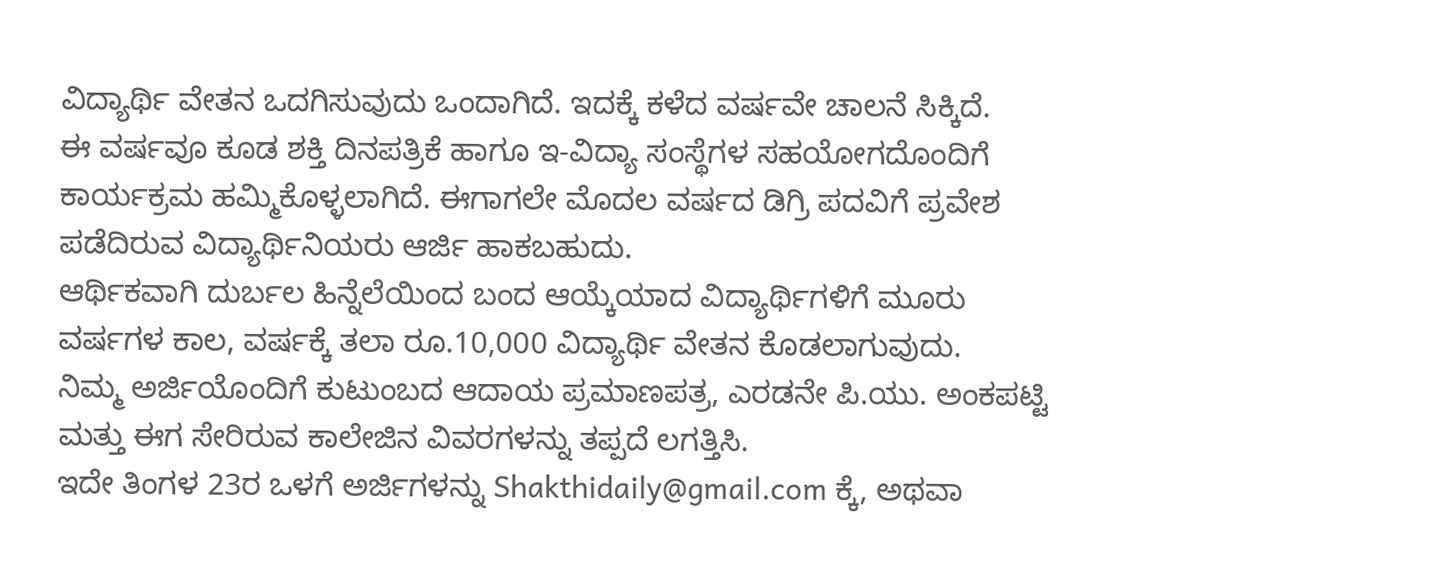ವಿದ್ಯಾರ್ಥಿ ವೇತನ ಒದಗಿಸುವುದು ಒಂದಾಗಿದೆ. ಇದಕ್ಕೆ ಕಳೆದ ವರ್ಷವೇ ಚಾಲನೆ ಸಿಕ್ಕಿದೆ.
ಈ ವರ್ಷವೂ ಕೂಡ ಶಕ್ತಿ ದಿನಪತ್ರಿಕೆ ಹಾಗೂ ಇ-ವಿದ್ಯಾ ಸಂಸ್ಥೆಗಳ ಸಹಯೋಗದೊಂದಿಗೆ ಕಾರ್ಯಕ್ರಮ ಹಮ್ಮಿಕೊಳ್ಳಲಾಗಿದೆ. ಈಗಾಗಲೇ ಮೊದಲ ವರ್ಷದ ಡಿಗ್ರಿ ಪದವಿಗೆ ಪ್ರವೇಶ ಪಡೆದಿರುವ ವಿದ್ಯಾರ್ಥಿನಿಯರು ಆರ್ಜಿ ಹಾಕಬಹುದು.
ಆರ್ಥಿಕವಾಗಿ ದುರ್ಬಲ ಹಿನ್ನೆಲೆಯಿಂದ ಬಂದ ಆಯ್ಕೆಯಾದ ವಿದ್ಯಾರ್ಥಿಗಳಿಗೆ ಮೂರು ವರ್ಷಗಳ ಕಾಲ, ವರ್ಷಕ್ಕೆ ತಲಾ ರೂ.10,000 ವಿದ್ಯಾರ್ಥಿ ವೇತನ ಕೊಡಲಾಗುವುದು.
ನಿಮ್ಮ ಅರ್ಜಿಯೊಂದಿಗೆ ಕುಟುಂಬದ ಆದಾಯ ಪ್ರಮಾಣಪತ್ರ, ಎರಡನೇ ಪಿ.ಯು. ಅಂಕಪಟ್ಟಿ ಮತ್ತು ಈಗ ಸೇರಿರುವ ಕಾಲೇಜಿನ ವಿವರಗಳನ್ನು ತಪ್ಪದೆ ಲಗತ್ತಿಸಿ.
ಇದೇ ತಿಂಗಳ 23ರ ಒಳಗೆ ಅರ್ಜಿಗಳನ್ನು Shakthidaily@gmail.com ಕ್ಕೆ, ಅಥವಾ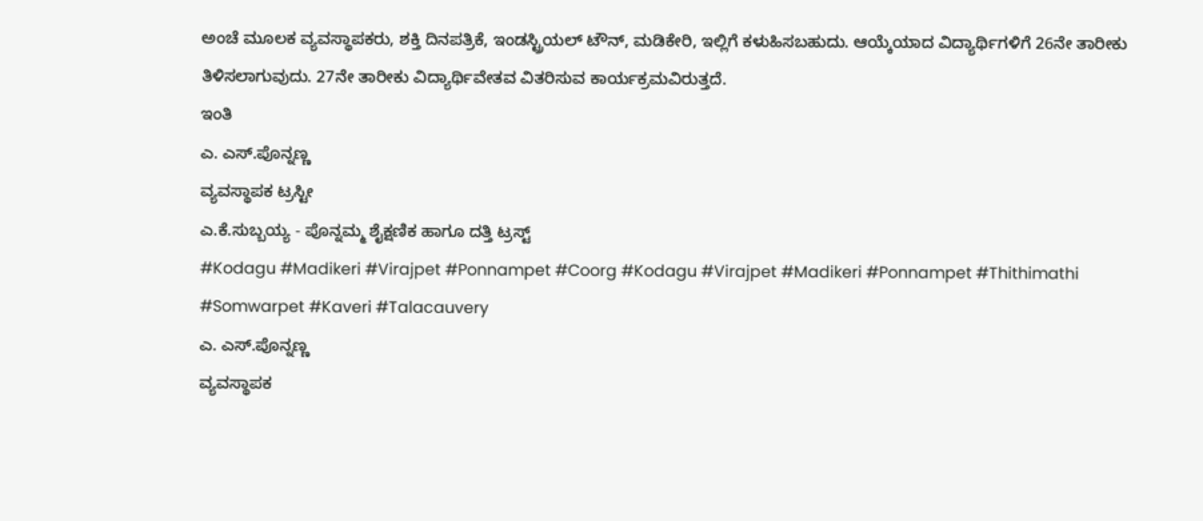ಅಂಚೆ ಮೂಲಕ ವ್ಯವಸ್ಥಾಪಕರು, ಶಕ್ತಿ ದಿನಪತ್ರಿಕೆ, ಇಂಡಸ್ಟ್ರಿಯಲ್ ಟೌನ್, ಮಡಿಕೇರಿ, ಇಲ್ಲಿಗೆ ಕಳುಹಿಸಬಹುದು. ಆಯ್ಕೆಯಾದ ವಿದ್ಯಾರ್ಥಿಗಳಿಗೆ 26ನೇ ತಾರೀಕು ತಿಳಿಸಲಾಗುವುದು. 27ನೇ ತಾರೀಕು ವಿದ್ಯಾರ್ಥಿವೇತವ ವಿತರಿಸುವ ಕಾರ್ಯಕ್ರಮವಿರುತ್ತದೆ.
ಇಂತಿ
ಎ. ಎಸ್.ಪೊನ್ನಣ್ಣ
ವ್ಯವಸ್ಥಾಪಕ ಟ್ರಸ್ಟೀ
ಎ.ಕೆ.ಸುಬ್ಬಯ್ಯ - ಪೊನ್ನಮ್ಮ ಶೈಕ್ಷಣಿಕ ಹಾಗೂ ದತ್ತಿ ಟ್ರಸ್ಟ್
#Kodagu #Madikeri #Virajpet #Ponnampet #Coorg #Kodagu #Virajpet #Madikeri #Ponnampet #Thithimathi #Somwarpet #Kaveri #Talacauvery
ಎ. ಎಸ್.ಪೊನ್ನಣ್ಣ
ವ್ಯವಸ್ಥಾಪಕ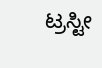ಟ್ರಸ್ಟೀ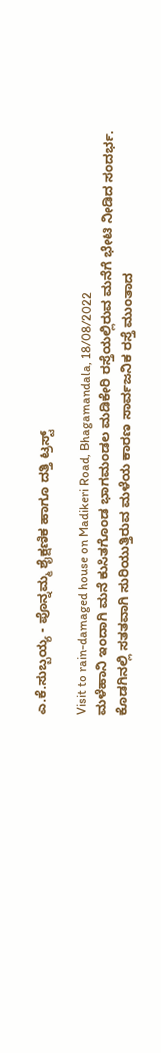ಎ.ಕೆ.ಸುಬ್ಬಯ್ಯ - ಪೊನ್ನಮ್ಮ ಶೈಕ್ಷಣಿಕ ಹಾಗೂ ದತ್ತಿ ಟ್ರಸ್ಟ್

Visit to rain-damaged house on Madikeri Road, Bhagamandala, 18/08/2022
ಮಳೆಹಾನಿ ಇಂದಾಗಿ ಮನೆ ಕುಸಿತಗೊಂಡ ಭಾಗಮಂಡಲ ಮಡಿಕೇರಿ ರಸ್ತೆಯಲ್ಲಿರುವ ಮನೆಗೆ ಭೇಟಿ ನೀಡಿದ ಸಂದರ್ಭ.
ಕೊಡಗಿನಲ್ಲಿ ಸತತವಾಗಿ ಸುರಿಯುತ್ತಿರುವ ಮಳೆಯ ಕಾರಣ ಸಾರ್ವಜನಿಕ ರಸ್ತೆ ಮುಂತಾದ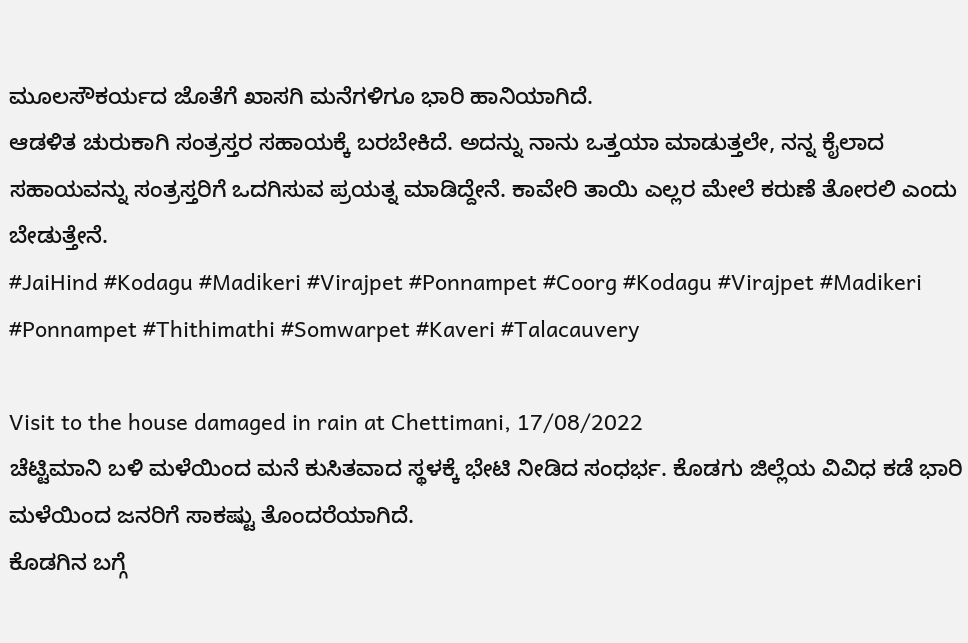ಮೂಲಸೌಕರ್ಯದ ಜೊತೆಗೆ ಖಾಸಗಿ ಮನೆಗಳಿಗೂ ಭಾರಿ ಹಾನಿಯಾಗಿದೆ.
ಆಡಳಿತ ಚುರುಕಾಗಿ ಸಂತ್ರಸ್ತರ ಸಹಾಯಕ್ಕೆ ಬರಬೇಕಿದೆ. ಅದನ್ನು ನಾನು ಒತ್ತಯಾ ಮಾಡುತ್ತಲೇ, ನನ್ನ ಕೈಲಾದ ಸಹಾಯವನ್ನು ಸಂತ್ರಸ್ತರಿಗೆ ಒದಗಿಸುವ ಪ್ರಯತ್ನ ಮಾಡಿದ್ದೇನೆ. ಕಾವೇರಿ ತಾಯಿ ಎಲ್ಲರ ಮೇಲೆ ಕರುಣೆ ತೋರಲಿ ಎಂದು ಬೇಡುತ್ತೇನೆ.
#JaiHind #Kodagu #Madikeri #Virajpet #Ponnampet #Coorg #Kodagu #Virajpet #Madikeri #Ponnampet #Thithimathi #Somwarpet #Kaveri #Talacauvery

Visit to the house damaged in rain at Chettimani, 17/08/2022
ಚೆಟ್ಟಿಮಾನಿ ಬಳಿ ಮಳೆಯಿಂದ ಮನೆ ಕುಸಿತವಾದ ಸ್ಥಳಕ್ಕೆ ಭೇಟಿ ನೀಡಿದ ಸಂಧರ್ಭ. ಕೊಡಗು ಜಿಲ್ಲೆಯ ವಿವಿಧ ಕಡೆ ಭಾರಿ ಮಳೆಯಿಂದ ಜನರಿಗೆ ಸಾಕಷ್ಟು ತೊಂದರೆಯಾಗಿದೆ.
ಕೊಡಗಿನ ಬಗ್ಗೆ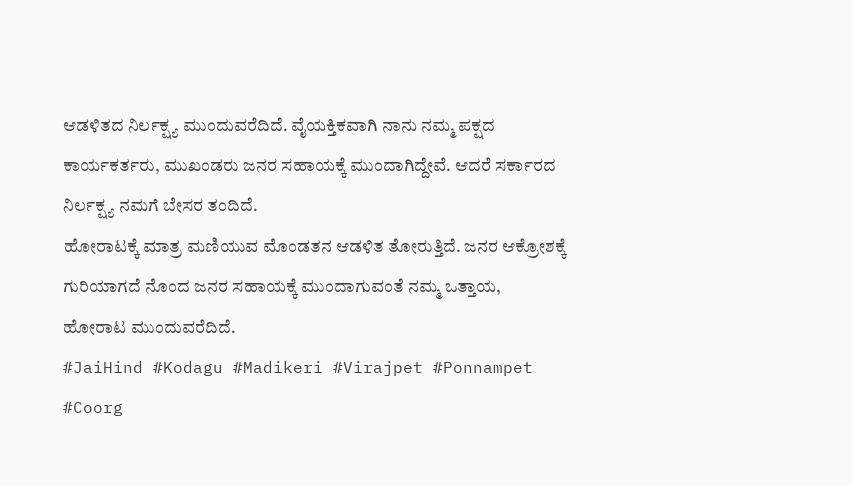ಆಡಳಿತದ ನಿರ್ಲಕ್ಷ್ಯ ಮುಂದುವರೆದಿದೆ. ವೈಯಕ್ತಿಕವಾಗಿ ನಾನು ನಮ್ಮ ಪಕ್ಷದ ಕಾರ್ಯಕರ್ತರು, ಮುಖಂಡರು ಜನರ ಸಹಾಯಕ್ಕೆ ಮುಂದಾಗಿದ್ದೇವೆ. ಆದರೆ ಸರ್ಕಾರದ ನಿರ್ಲಕ್ಷ್ಯ ನಮಗೆ ಬೇಸರ ತಂದಿದೆ.
ಹೋರಾಟಕ್ಕೆ ಮಾತ್ರ ಮಣಿಯುವ ಮೊಂಡತನ ಆಡಳಿತ ತೋರುತ್ತಿದೆ. ಜನರ ಆಕ್ರೋಶಕ್ಕೆ ಗುರಿಯಾಗದೆ ನೊಂದ ಜನರ ಸಹಾಯಕ್ಕೆ ಮುಂದಾಗುವಂತೆ ನಮ್ಮ ಒತ್ತಾಯ, ಹೋರಾಟ ಮುಂದುವರೆದಿದೆ.
#JaiHind #Kodagu #Madikeri #Virajpet #Ponnampet #Coorg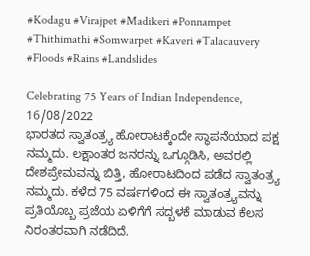#Kodagu #Virajpet #Madikeri #Ponnampet #Thithimathi #Somwarpet #Kaveri #Talacauvery #Floods #Rains #Landslides

Celebrating 75 Years of Indian Independence, 16/08/2022
ಭಾರತದ ಸ್ವಾತಂತ್ರ್ಯ ಹೋರಾಟಕ್ಕೆಂದೇ ಸ್ಥಾಪನೆಯಾದ ಪಕ್ಷ ನಮ್ಮದು. ಲಕ್ಷಾಂತರ ಜನರನ್ನು ಒಗ್ಗೂಡಿಸಿ, ಅವರಲ್ಲಿ ದೇಶಪ್ರೇಮವನ್ನು ಬಿತ್ತಿ, ಹೋರಾಟದಿಂದ ಪಡೆದ ಸ್ವಾತಂತ್ರ್ಯ ನಮ್ಮದು. ಕಳೆದ 75 ವರ್ಷಗಳಿಂದ ಈ ಸ್ವಾತಂತ್ರ್ಯವನ್ನು ಪ್ರತಿಯೊಬ್ಬ ಪ್ರಜೆಯ ಏಳಿಗೆಗೆ ಸದ್ಬಳಕೆ ಮಾಡುವ ಕೆಲಸ ನಿರಂತರವಾಗಿ ನಡೆದಿದೆ.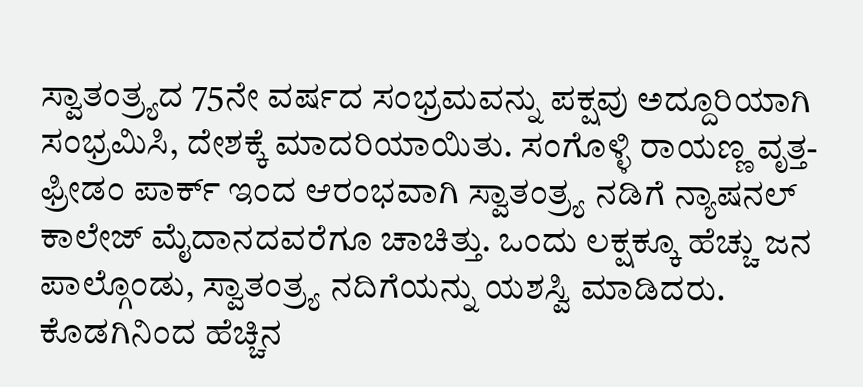ಸ್ವಾತಂತ್ರ್ಯದ 75ನೇ ವರ್ಷದ ಸಂಭ್ರಮವನ್ನು ಪಕ್ಷವು ಅದ್ದೂರಿಯಾಗಿ ಸಂಭ್ರಮಿಸಿ, ದೇಶಕ್ಕೆ ಮಾದರಿಯಾಯಿತು. ಸಂಗೊಳ್ಳಿ ರಾಯಣ್ಣ ವೃತ್ತ-ಫ್ರೀಡಂ ಪಾರ್ಕ್ ಇಂದ ಆರಂಭವಾಗಿ ಸ್ವಾತಂತ್ರ್ಯ ನಡಿಗೆ ನ್ಯಾಷನಲ್ ಕಾಲೇಜ್ ಮೈದಾನದವರೆಗೂ ಚಾಚಿತ್ತು. ಒಂದು ಲಕ್ಷಕ್ಕೂ ಹೆಚ್ಚು ಜನ ಪಾಲ್ಗೊಂಡು, ಸ್ವಾತಂತ್ರ್ಯ ನದಿಗೆಯನ್ನು ಯಶಸ್ವಿ ಮಾಡಿದರು.
ಕೊಡಗಿನಿಂದ ಹೆಚ್ಚಿನ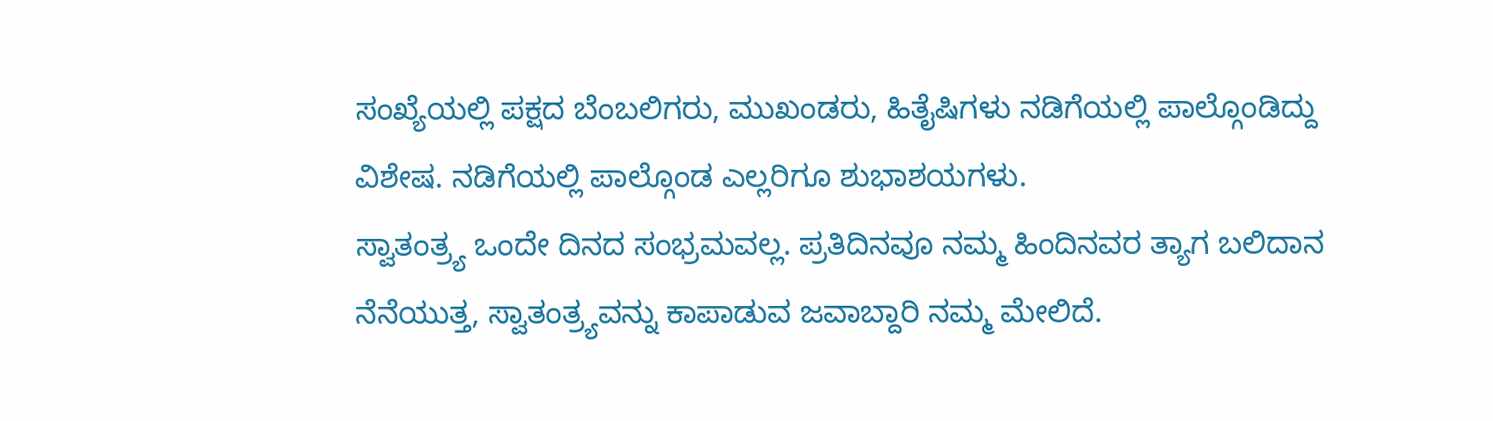ಸಂಖ್ಯೆಯಲ್ಲಿ ಪಕ್ಷದ ಬೆಂಬಲಿಗರು, ಮುಖಂಡರು, ಹಿತೈಷಿಗಳು ನಡಿಗೆಯಲ್ಲಿ ಪಾಲ್ಗೊಂಡಿದ್ದು ವಿಶೇಷ. ನಡಿಗೆಯಲ್ಲಿ ಪಾಲ್ಗೊಂಡ ಎಲ್ಲರಿಗೂ ಶುಭಾಶಯಗಳು.
ಸ್ವಾತಂತ್ರ್ಯ ಒಂದೇ ದಿನದ ಸಂಭ್ರಮವಲ್ಲ. ಪ್ರತಿದಿನವೂ ನಮ್ಮ ಹಿಂದಿನವರ ತ್ಯಾಗ ಬಲಿದಾನ ನೆನೆಯುತ್ತ, ಸ್ವಾತಂತ್ರ್ಯವನ್ನು ಕಾಪಾಡುವ ಜವಾಬ್ದಾರಿ ನಮ್ಮ ಮೇಲಿದೆ.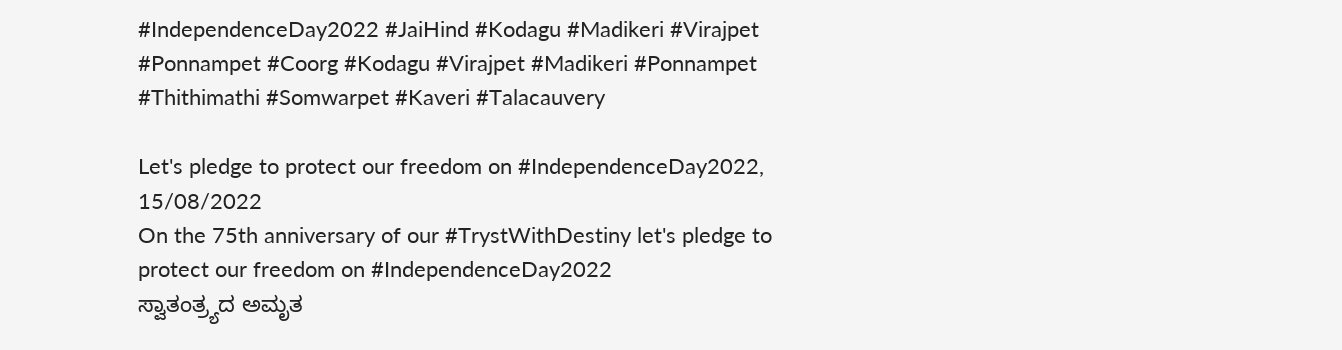#IndependenceDay2022 #JaiHind #Kodagu #Madikeri #Virajpet #Ponnampet #Coorg #Kodagu #Virajpet #Madikeri #Ponnampet #Thithimathi #Somwarpet #Kaveri #Talacauvery

Let's pledge to protect our freedom on #IndependenceDay2022, 15/08/2022
On the 75th anniversary of our #TrystWithDestiny let's pledge to protect our freedom on #IndependenceDay2022
ಸ್ವಾತಂತ್ರ್ಯದ ಅಮೃತ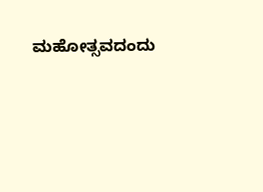ಮಹೋತ್ಸವದಂದು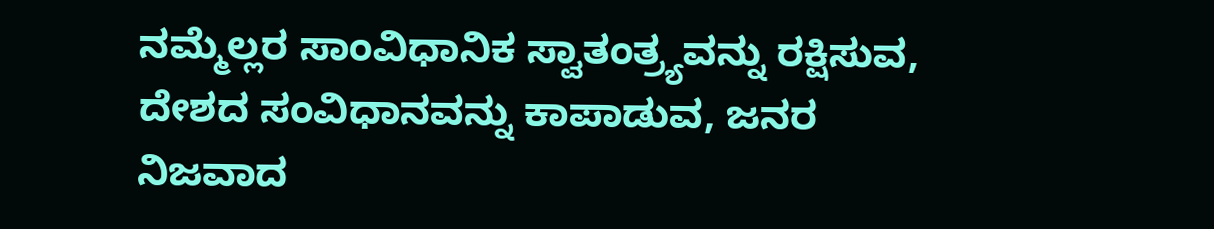ನಮ್ಮೆಲ್ಲರ ಸಾಂವಿಧಾನಿಕ ಸ್ವಾತಂತ್ರ್ಯವನ್ನು ರಕ್ಷಿಸುವ, ದೇಶದ ಸಂವಿಧಾನವನ್ನು ಕಾಪಾಡುವ, ಜನರ ನಿಜವಾದ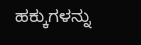ಹಕ್ಕುಗಳನ್ನು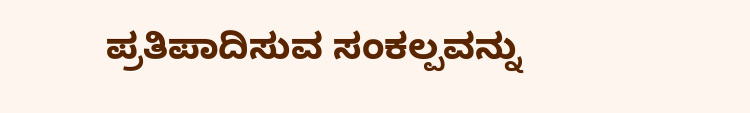ಪ್ರತಿಪಾದಿಸುವ ಸಂಕಲ್ಪವನ್ನು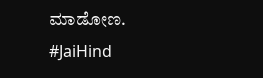ಮಾಡೋಣ. #JaiHind